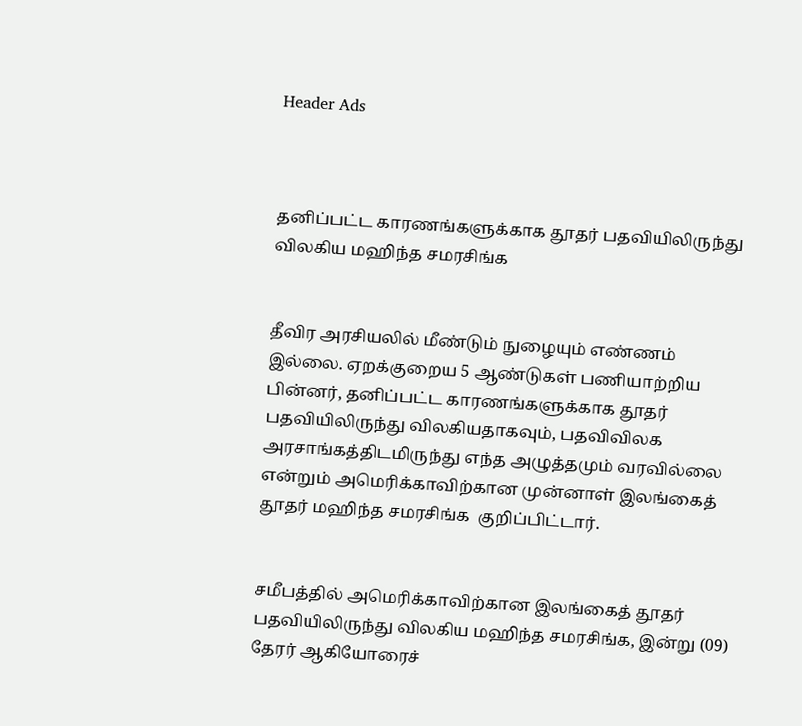Header Ads



தனிப்பட்ட காரணங்களுக்காக தூதர் பதவியிலிருந்து விலகிய மஹிந்த சமரசிங்க


தீவிர அரசியலில் மீண்டும் நுழையும் எண்ணம் இல்லை. ஏறக்குறைய 5 ஆண்டுகள் பணியாற்றிய பின்னர், தனிப்பட்ட காரணங்களுக்காக தூதர் பதவியிலிருந்து விலகியதாகவும், பதவிவிலக அரசாங்கத்திடமிருந்து எந்த அழுத்தமும் வரவில்லை என்றும் அமெரிக்காவிற்கான முன்னாள் இலங்கைத் தூதர் மஹிந்த சமரசிங்க  குறிப்பிட்டார்.


சமீபத்தில் அமெரிக்காவிற்கான இலங்கைத் தூதர் பதவியிலிருந்து விலகிய மஹிந்த சமரசிங்க, இன்று (09) தேரர் ஆகியோரைச்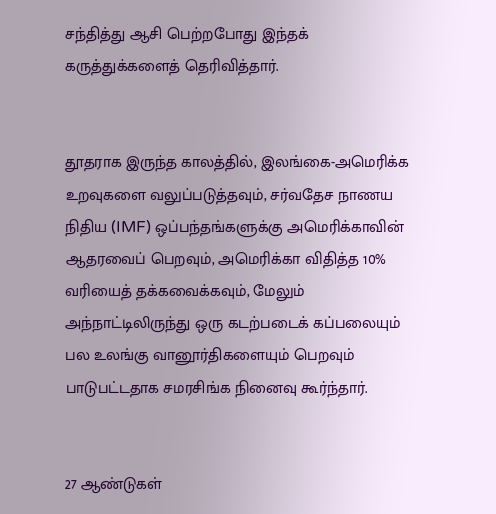சந்தித்து ஆசி பெற்றபோது இந்தக் கருத்துக்களைத் தெரிவித்தார்.


தூதராக இருந்த காலத்தில், இலங்கை-அமெரிக்க உறவுகளை வலுப்படுத்தவும், சர்வதேச நாணய நிதிய (IMF) ஒப்பந்தங்களுக்கு அமெரிக்காவின் ஆதரவைப் பெறவும், அமெரிக்கா விதித்த 10% வரியைத் தக்கவைக்கவும், மேலும் அந்நாட்டிலிருந்து ஒரு கடற்படைக் கப்பலையும் பல உலங்கு வானூர்திகளையும் பெறவும் பாடுபட்டதாக சமரசிங்க நினைவு கூர்ந்தார்.


27 ஆண்டுகள்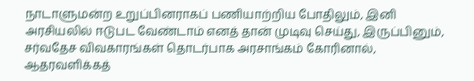நாடாளுமன்ற உறுப்பினராகப் பணியாற்றிய போதிலும், இனி அரசியலில் ஈடுபட வேண்டாம் எனத் தான் முடிவு செய்து, இருப்பினும், சர்வதேச விவகாரங்கள் தொடர்பாக அரசாங்கம் கோரினால், ஆதரவளிக்கத்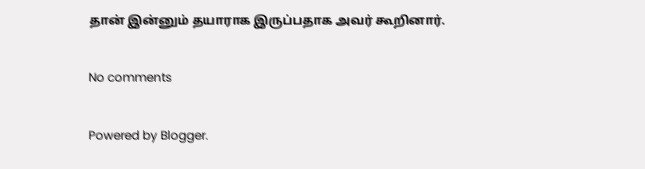தான் இன்னும் தயாராக இருப்பதாக அவர் கூறினார்.

No comments

Powered by Blogger.